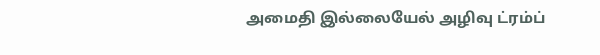அமைதி இல்லையேல் அழிவு ட்ரம்ப்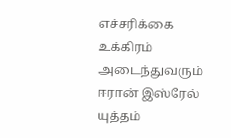எச்சரிக்கை
உக்கிரம் அடைந்துவரும் ஈரான் இஸ்ரேல் யுத்தம்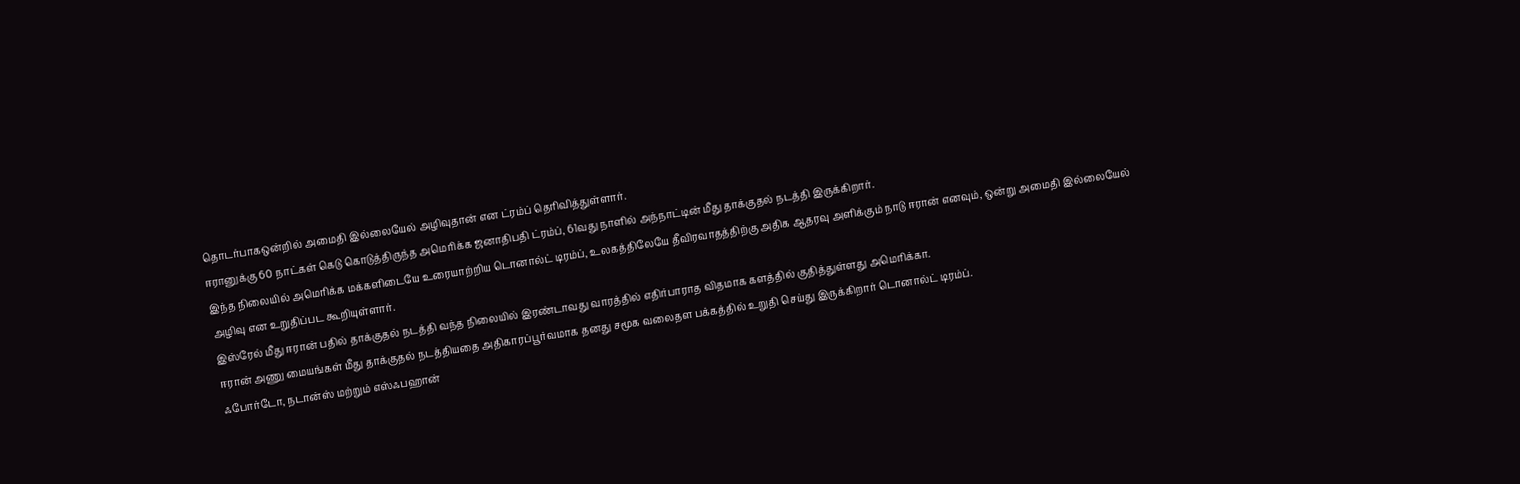தொடர்பாகஒன்றில் அமைதி இல்லையேல் அழிவுதான் என ட்ரம்ப் தெரிவித்துள்ளார்.
ஈரானுக்கு 60 நாட்கள் கெடு கொடுத்திருந்த அமெரிக்க ஜனாதிபதி ட்ரம்ப், 61வது நாளில் அந்நாட்டின் மீது தாக்குதல் நடத்தி இருக்கிறார்.
இந்த நிலையில் அமெரிக்க மக்களிடையே உரையாற்றிய டொனால்ட் டிரம்ப், உலகத்திலேயே தீவிரவாதத்திற்கு அதிக ஆதரவு அளிக்கும் நாடு ஈரான் எனவும், ஒன்று அமைதி இல்லையேல் அழிவு என உறுதிப்பட கூறியுள்ளார்.
இஸ்ரேல் மீது ஈரான் பதில் தாக்குதல் நடத்தி வந்த நிலையில் இரண்டாவது வாரத்தில் எதிர்பாராத விதமாக களத்தில் குதித்துள்ளது அமெரிக்கா.
ஈரான் அணு மையங்கள் மீது தாக்குதல் நடத்தியதை அதிகாரப்பூர்வமாக தனது சமூக வலைதள பக்கத்தில் உறுதி செய்து இருக்கிறார் டொனால்ட் டிரம்ப்.
ஃபோர்டோ, நடான்ஸ் மற்றும் எஸ்ஃபஹான்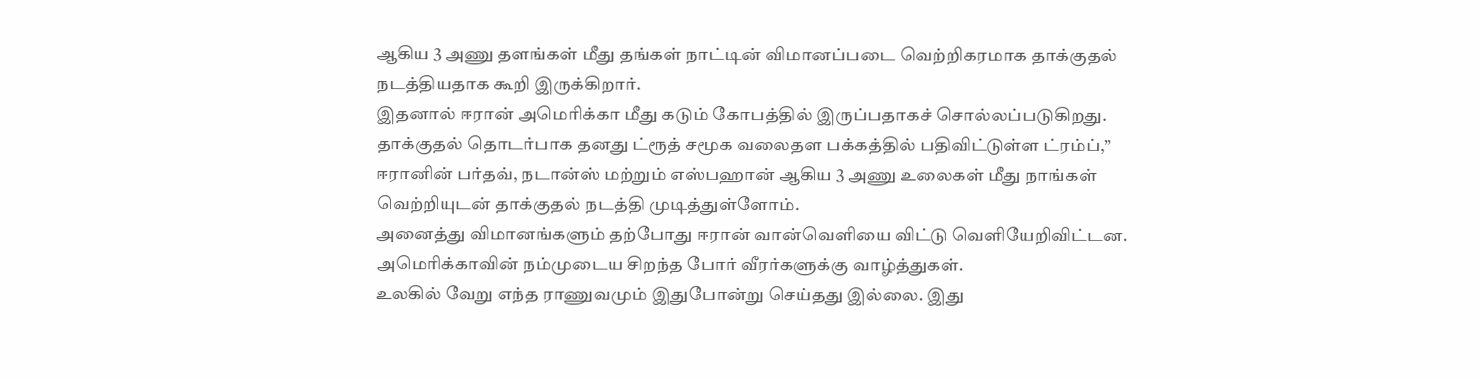ஆகிய 3 அணு தளங்கள் மீது தங்கள் நாட்டின் விமானப்படை வெற்றிகரமாக தாக்குதல் நடத்தியதாக கூறி இருக்கிறார்.
இதனால் ஈரான் அமெரிக்கா மீது கடும் கோபத்தில் இருப்பதாகச் சொல்லப்படுகிறது.
தாக்குதல் தொடர்பாக தனது ட்ரூத் சமூக வலைதள பக்கத்தில் பதிவிட்டுள்ள ட்ரம்ப்,”
ஈரானின் பர்தவ், நடான்ஸ் மற்றும் எஸ்பஹான் ஆகிய 3 அணு உலைகள் மீது நாங்கள் வெற்றியுடன் தாக்குதல் நடத்தி முடித்துள்ளோம்.
அனைத்து விமானங்களும் தற்போது ஈரான் வான்வெளியை விட்டு வெளியேறிவிட்டன. அமெரிக்காவின் நம்முடைய சிறந்த போர் வீரர்களுக்கு வாழ்த்துகள்.
உலகில் வேறு எந்த ராணுவமும் இதுபோன்று செய்தது இல்லை. இது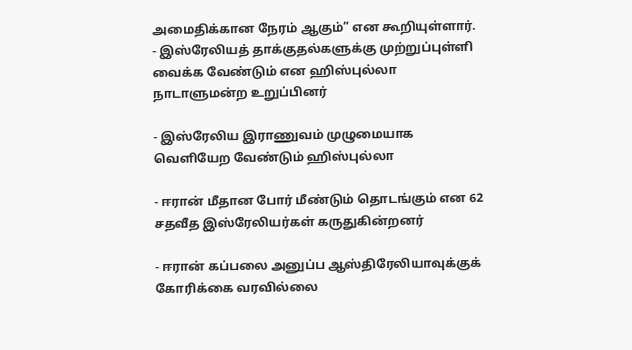அமைதிக்கான நேரம் ஆகும்” என கூறியுள்ளார்.
- இஸ்ரேலியத் தாக்குதல்களுக்கு முற்றுப்புள்ளி வைக்க வேண்டும் என ஹிஸ்புல்லா நாடாளுமன்ற உறுப்பினர்

- இஸ்ரேலிய இராணுவம் முழுமையாக வெளியேற வேண்டும் ஹிஸ்புல்லா

- ஈரான் மீதான போர் மீண்டும் தொடங்கும் என 62 சதவீத இஸ்ரேலியர்கள் கருதுகின்றனர்

- ஈரான் கப்பலை அனுப்ப ஆஸ்திரேலியாவுக்குக் கோரிக்கை வரவில்லை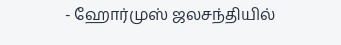- ஹோர்முஸ் ஜலசந்தியில்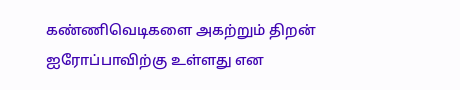கண்ணிவெடிகளை அகற்றும் திறன் ஐரோப்பாவிற்கு உள்ளது என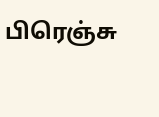பிரெஞ்சு